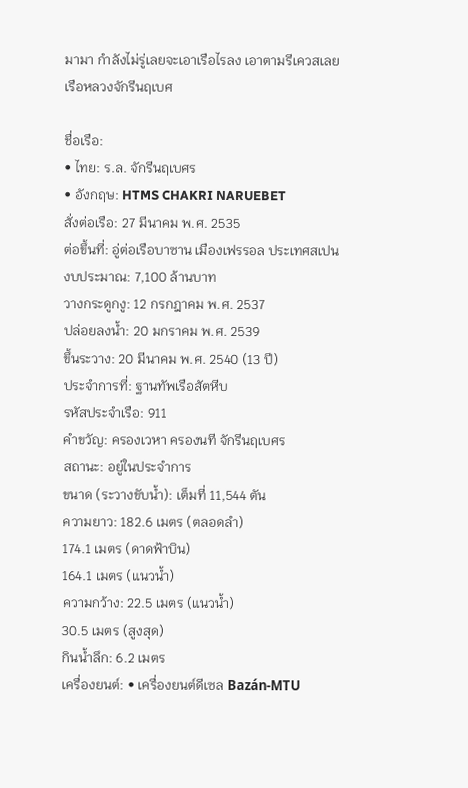มามา กำลังไม่รู่เลยจะเอาเรือไรลง เอาตามรีเควสเลย
เรือหลวงจักรีนฤเบศ

ชื่อเรือ:
• ไทย: ร.ล. จักรีนฤเบศร
• อังกฤษ: HTMS CHAKRI NARUEBET
สั่งต่อเรือ: 27 มีนาคม พ.ศ. 2535
ต่อขึ้นที่: อู่ต่อเรือบาซาน เมืองเฟรรอล ประเทศสเปน
งบประมาณ: 7,100 ล้านบาท
วางกระดูกงู: 12 กรกฎาคม พ.ศ. 2537
ปล่อยลงน้ำ: 20 มกราคม พ.ศ. 2539
ขึ้นระวาง: 20 มีนาคม พ.ศ. 2540 (13 ปี)
ประจำการที่: ฐานทัพเรือสัตหีบ
รหัสประจำเรือ: 911
คำขวัญ: ครองเวหา ครองนที จักรีนฤเบศร
สถานะ: อยู่ในประจำการ
ขนาด (ระวางขับน้ำ): เต็มที่ 11,544 ตัน
ความยาว: 182.6 เมตร (ตลอดลำ)
174.1 เมตร (ดาดฟ้าบิน)
164.1 เมตร (แนวน้ำ)
ความกว้าง: 22.5 เมตร (แนวน้ำ)
30.5 เมตร (สูงสุด)
กินน้ำลึก: 6.2 เมตร
เครื่องยนต์: • เครื่องยนต์ดีเซล Bazán-MTU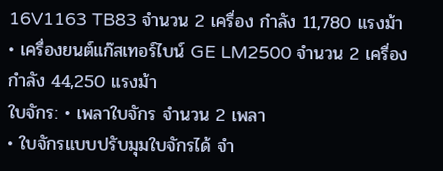16V1163 TB83 จำนวน 2 เครื่อง กำลัง 11,780 แรงม้า
• เครื่องยนต์แก๊สเทอร์ไบน์ GE LM2500 จำนวน 2 เครื่อง กำลัง 44,250 แรงม้า
ใบจักร: • เพลาใบจักร จำนวน 2 เพลา
• ใบจักรแบบปรับมุมใบจักรได้ จำ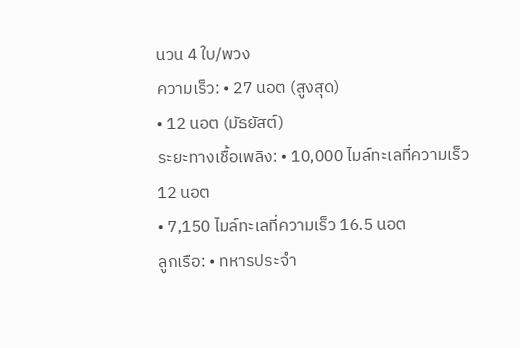นวน 4 ใบ/พวง
ความเร็ว: • 27 นอต (สูงสุด)
• 12 นอต (มัธยัสต์)
ระยะทางเชื้อเพลิง: • 10,000 ไมล์ทะเลที่ความเร็ว 12 นอต
• 7,150 ไมล์ทะเลที่ความเร็ว 16.5 นอต
ลูกเรือ: • ทหารประจำ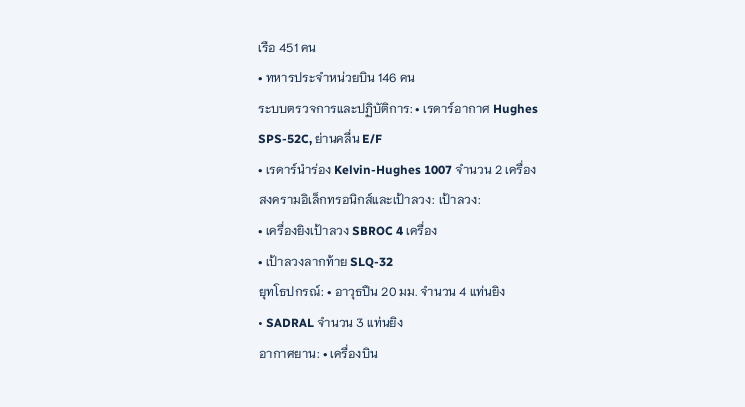เรือ 451 คน
• ทหารประจำหน่วยบิน 146 คน
ระบบตรวจการและปฏิบัติการ: • เรดาร์อากาศ Hughes SPS-52C, ย่านคลื่น E/F
• เรดาร์นำร่อง Kelvin-Hughes 1007 จำนวน 2 เครื่อง
สงครามอิเล็กทรอนิกส์และเป้าลวง: เป้าลวง:
• เครื่องยิงเป้าลวง SBROC 4 เครื่อง
• เป้าลวงลากท้าย SLQ-32
ยุทโธปกรณ์: • อาวุธปืน 20 มม. จำนวน 4 แท่นยิง
• SADRAL จำนวน 3 แท่นยิง
อากาศยาน: • เครื่องบิน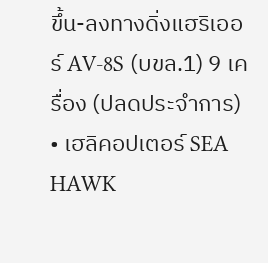ขึ้น-ลงทางดิ่งแฮริเออร์ AV-8S (บขล.1) 9 เครื่อง (ปลดประจำการ)
• เฮลิคอปเตอร์ SEA HAWK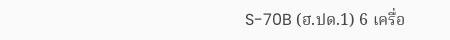S-70B (ฮ.ปด.1) 6 เครื่อ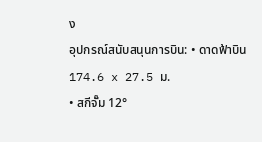ง
อุปกรณ์สนับสนุนการบิน: • ดาดฟ้าบิน 174.6 x 27.5 ม.
• สกีจั๊ม 12°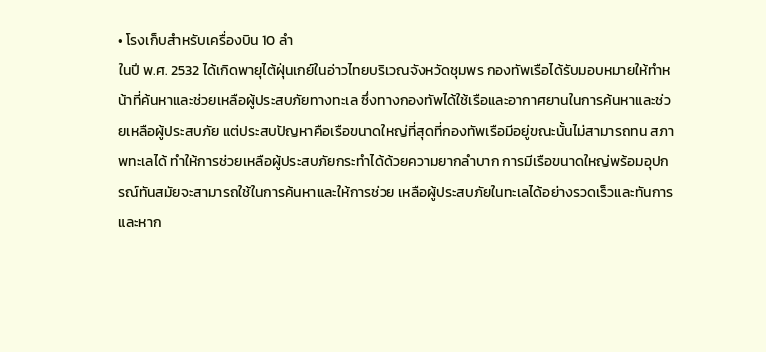• โรงเก็บสำหรับเครื่องบิน 10 ลำ
ในปี พ.ศ. 2532 ได้เกิดพายุไต้ฝุ่นเกย์ในอ่าวไทยบริเวณจังหวัดชุมพร กองทัพเรือได้รับมอบหมายให้ทำหน้าที่ค้นหาและช่วยเหลือผู้ประสบภัยทางทะเล ซึ่งทางกองทัพได้ใช้เรือและอากาศยานในการค้นหาและช่วยเหลือผู้ประสบภัย แต่ประสบปัญหาคือเรือขนาดใหญ่ที่สุดที่กองทัพเรือมีอยู่ขณะนั้นไม่สามารถทน สภาพทะเลได้ ทำให้การช่วยเหลือผู้ประสบภัยกระทำได้ด้วยความยากลำบาก การมีเรือขนาดใหญ่พร้อมอุปกรณ์ทันสมัยจะสามารถใช้ในการค้นหาและให้การช่วย เหลือผู้ประสบภัยในทะเลได้อย่างรวดเร็วและทันการ และหาก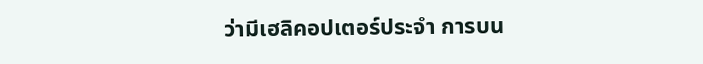ว่ามีเฮลิคอปเตอร์ประจำ การบน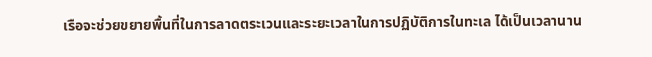เรือจะช่วยขยายพื้นที่ในการลาดตระเวนและระยะเวลาในการปฏิบัติการในทะเล ได้เป็นเวลานาน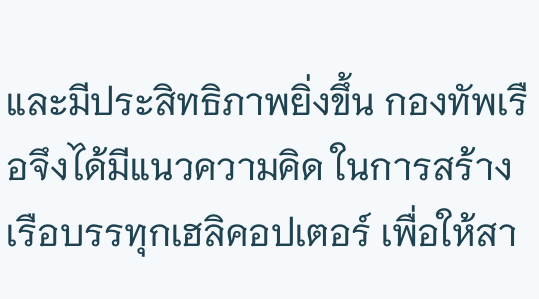และมีประสิทธิภาพยิ่งขึ้น กองทัพเรือจึงได้มีแนวความคิด ในการสร้างเรือบรรทุกเฮลิคอปเตอร์ เพื่อให้สา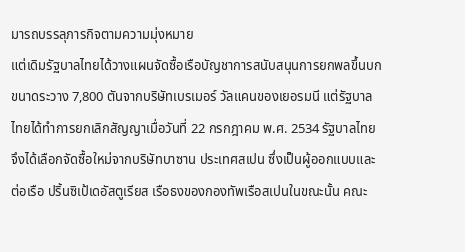มารถบรรลุภารกิจตามความมุ่งหมาย
แต่เดิมรัฐบาลไทยได้วางแผนจัดซื้อเรือบัญชาการสนับสนุนการยกพลขึ้นบก ขนาดระวาง 7,800 ตันจากบริษัทเบรเมอร์ วัลแคนของเยอรมนี แต่รัฐบาลไทยได้ทำการยกเลิกสัญญาเมื่อวันที่ 22 กรกฎาคม พ.ศ. 2534 รัฐบาลไทยจึงได้เลือกจัดซื้อใหม่จากบริษัทบาซาน ประเทศสเปน ซึ่งเป็นผู้ออกแบบและต่อเรือ ปริ้นซิเป้เดอัสตูเรียส เรือธงของกองทัพเรือสเปนในขณะนั้น คณะ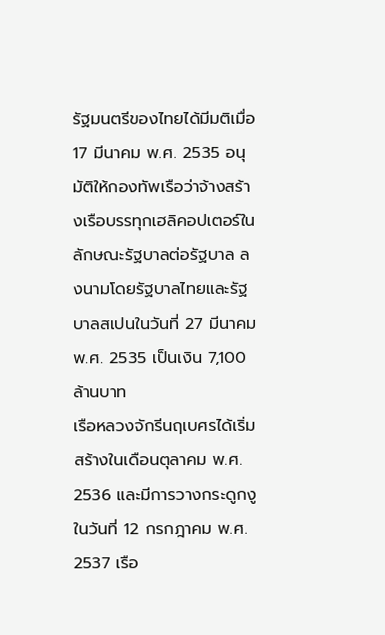รัฐมนตรีของไทยได้มีมติเมื่อ 17 มีนาคม พ.ศ. 2535 อนุมัติให้กองทัพเรือว่าจ้างสร้างเรือบรรทุกเฮลิคอปเตอร์ในลักษณะรัฐบาลต่อรัฐบาล ลงนามโดยรัฐบาลไทยและรัฐบาลสเปนในวันที่ 27 มีนาคม พ.ศ. 2535 เป็นเงิน 7,100 ล้านบาท
เรือหลวงจักรีนฤเบศรได้เริ่มสร้างในเดือนตุลาคม พ.ศ. 2536 และมีการวางกระดูกงูในวันที่ 12 กรกฎาคม พ.ศ. 2537 เรือ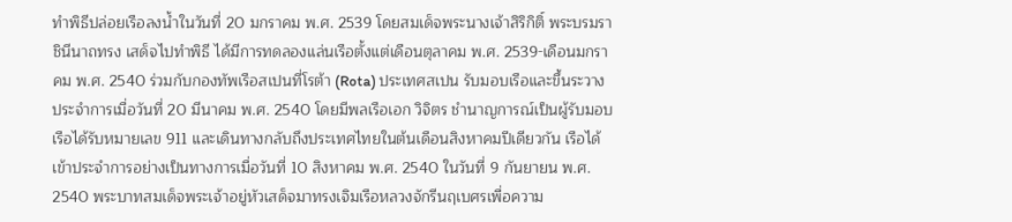ทำพิธีปล่อยเรือลงน้ำในวันที่ 20 มกราคม พ.ศ. 2539 โดยสมเด็จพระนางเจ้าสิริกิติ์ พระบรมราชินีนาถทรง เสด็จไปทำพิธี ได้มีการทดลองแล่นเรือตั้งแต่เดือนตุลาคม พ.ศ. 2539-เดือนมกราคม พ.ศ. 2540 ร่วมกับกองทัพเรือสเปนที่โรต้า (Rota) ประเทศสเปน รับมอบเรือและขึ้นระวางประจำการเมื่อวันที่ 20 มีนาคม พ.ศ. 2540 โดยมีพลเรือเอก วิจิตร ชำนาญการณ์เป็นผู้รับมอบ เรือได้รับหมายเลข 911 และเดินทางกลับถึงประเทศไทยในต้นเดือนสิงหาคมปีเดียวกัน เรือได้เข้าประจำการอย่างเป็นทางการเมื่อวันที่ 10 สิงหาคม พ.ศ. 2540 ในวันที่ 9 กันยายน พ.ศ. 2540 พระบาทสมเด็จพระเจ้าอยู่หัวเสด็จมาทรงเจิมเรือหลวงจักรีนฤเบศรเพื่อความ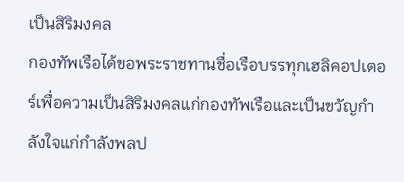เป็นสิริมงคล
กองทัพเรือได้ขอพระราชทานชื่อเรือบรรทุกเฮลิคอปเตอร์เพื่อความเป็นสิริมงคลแก่กองทัพเรือและเป็นขวัญกำลังใจแก่กำลังพลป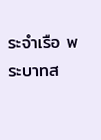ระจำเรือ พระบาทส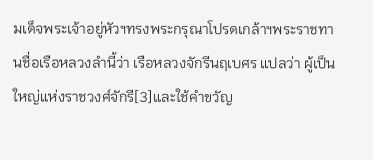มเด็จพระเจ้าอยู่หัวฯทรงพระกรุณาโปรดเกล้าฯพระราชทานชื่อเรือหลวงลำนี้ว่า เรือหลวงจักรีนฤเบศร แปลว่า ผู้เป็นใหญ่แห่งราชวงศ์จักรี[3]และใช้คำขวัญ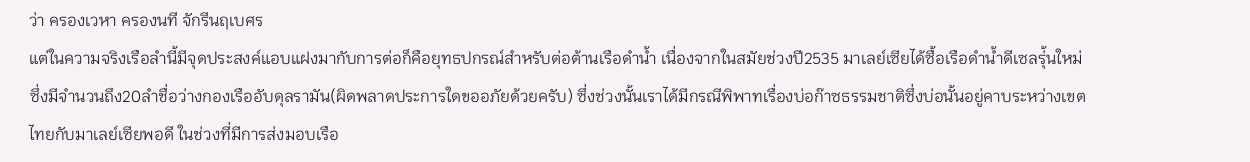ว่า ครองเวหา ครองนที จักรีนฤเบศร
แต่ในความจริงเรือลำนี้มีจุดประสงค์แอบแฝงมากับการต่อก็คือยุทธปกรณ์สำหรับต่อต้านเรือดำน้ำ เนื่องจากในสมัยช่วงปี2535 มาเลย์เซียได้ซื้อเรือดำน้ำดีเซลรุ่้นใหม่
ซึ่งมีจำนวนถึง20ลำชื่อว่างกองเรืออับดุลรามัน(ผิดพลาดประการใดขออภัยด้วยครับ) ซึ่งช่วงนั้นเราได้มีกรณีพิพาทเรื่องบ่อก๊าซธรรมชาติซึ่งบ่อนั้นอยู่คาบระหว่างเขตไทยกับมาเลย์เซียพอดี ในช่วงที่มีการส่งมอบเรือ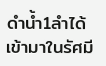ดำน้ำ1ลำได้เข้ามาในรัศมี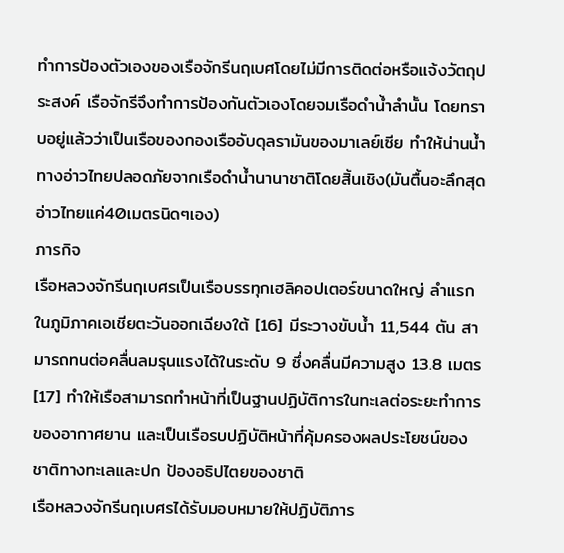ทำการป้องตัวเองของเรือจักรีนฤเบศโดยไม่มีการติดต่อหรือแจ้งวัตถุประสงค์ เรือจักรีจึงทำการป้องกันตัวเองโดยจมเรือดำน้ำลำนั้น โดยทราบอยู่แล้วว่าเป็นเรือของกองเรืออับดุลรามันของมาเลย์เซีย ทำให้น่านน้ำทางอ่าวไทยปลอดภัยจากเรือดำน้ำนานาชาติโดยสิ้นเชิง(มันตื้นอะลึกสุดอ่าวไทยแค่40เมตรนิดๆเอง)
ภารกิจ
เรือหลวงจักรีนฤเบศรเป็นเรือบรรทุกเฮลิคอปเตอร์ขนาดใหญ่ ลำแรกในภูมิภาคเอเชียตะวันออกเฉียงใต้ [16] มีระวางขับน้ำ 11,544 ตัน สามารถทนต่อคลื่นลมรุนแรงได้ในระดับ 9 ซึ่งคลื่นมีความสูง 13.8 เมตร[17] ทำให้เรือสามารถทำหน้าที่เป็นฐานปฏิบัติการในทะเลต่อระยะทำการของอากาศยาน และเป็นเรือรบปฏิบัติหน้าที่คุ้มครองผลประโยชน์ของชาติทางทะเลและปก ป้องอธิปไตยของชาติ
เรือหลวงจักรีนฤเบศรได้รับมอบหมายให้ปฏิบัติภาร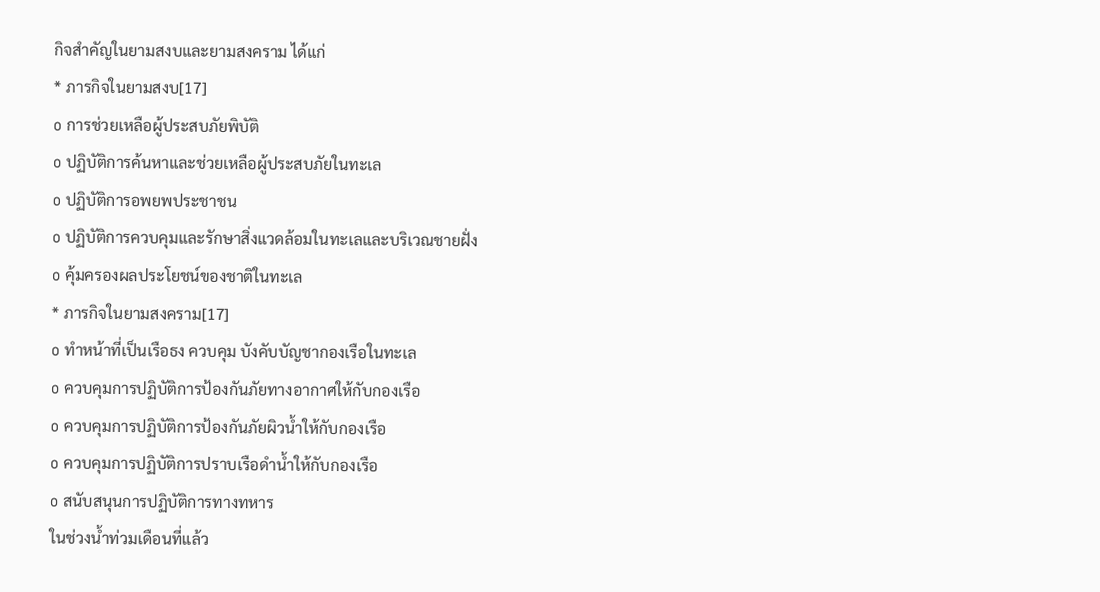กิจสำคัญในยามสงบและยามสงคราม ได้แก่
* ภารกิจในยามสงบ[17]
o การช่วยเหลือผู้ประสบภัยพิบัติ
o ปฏิบัติการค้นหาและช่วยเหลือผู้ประสบภัยในทะเล
o ปฏิบัติการอพยพประชาชน
o ปฏิบัติการควบคุมและรักษาสิ่งแวดล้อมในทะเลและบริเวณชายฝั่ง
o คุ้มครองผลประโยชน์ของชาติในทะเล
* ภารกิจในยามสงคราม[17]
o ทำหน้าที่เป็นเรือธง ควบคุม บังคับบัญชากองเรือในทะเล
o ควบคุมการปฏิบัติการป้องกันภัยทางอากาศให้กับกองเรือ
o ควบคุมการปฏิบัติการป้องกันภัยผิวน้ำให้กับกองเรือ
o ควบคุมการปฏิบัติการปราบเรือดำน้ำให้กับกองเรือ
o สนับสนุนการปฏิบัติการทางทหาร
ในช่วงน้ำท่วมเดือนที่แล้ว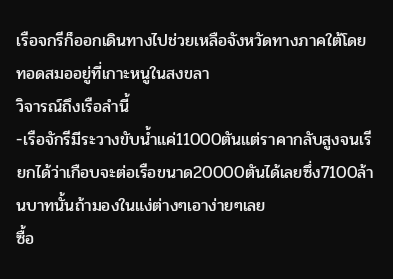เรือจกรีก็ออกเดินทางไปช่วยเหลือจังหวัดทางภาคใต้โดยทอดสมออยู่ที่เกาะหนูในสงขลา
วิจารณ์ถึงเรือลำนี้
-เรือจักรีมีระวางขับน้ำแค่11000ตันแต่ราคากลับสูงจนเรียกได้ว่าเกือบจะต่อเรือขนาด20000ตันได้เลยซึ่ง7100ล้านบาทนั้นถ้ามองในแง่ต่างๆเอาง่ายๆเลย
ซื้อ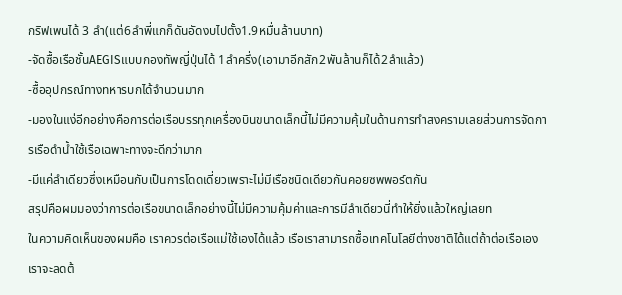กริฟเพนได้ 3 ลำ(แต่6ลำพี่แกก็ดันอัดงบไปตั้ง1.9หมื่นล้านบาท)
-จัดซื้อเรือชั้นAEGISแบบกองทัพญี่ปุ่นได้ 1ลำครึ่ง(เอามาอีกสัก2พันล้านก็ได้2ลำแล้ว)
-ซื้ออุปกรณ์ทางทหารบกได้จำนวนมาก
-มองในแง่อีกอย่างคือการต่อเรือบรรทุกเครื่องบินขนาดเล็กนี้ไม่มีความคุ้มในด้านการทำสงครามเลยส่วนการจัดการเรือดำน้ำใช้เรือเฉพาะทางจะดีกว่ามาก
-มีแค่ลำเดียวซึ่งเหมือนกับเป็นการโดดเดี่ยวเพราะไม่มีเรือชนิดเดียวกันคอยซพพอร์ตกัน
สรุปคือผมมองว่าการต่อเรือขนาดเล็กอย่างนี้ไม่มีความคุ้มค่าและการมีลำเดียวนี่ทำให้ยิ่งแล้วใหญ่เลยท
ในความคิดเห็นของผมคือ เราควรต่อเรือแม่ใช้เองได้แล้ว เรือเราสามารถซื้อเทคโนโลยีต่างชาติได้แต่ถ้าต่อเรือเองเราจะลดต้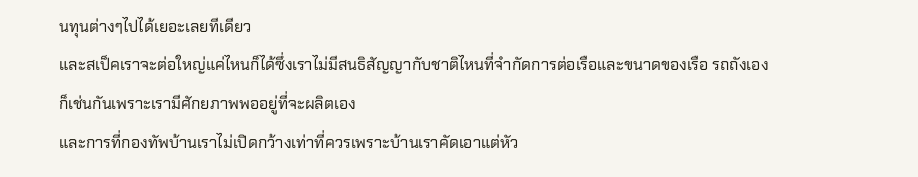นทุนต่างๆไปได้เยอะเลยทีเดียว
และสเป็คเราจะต่อใหญ่แค่ไหนก็ได้ซึ่งเราไม่มีสนธิสัญญากับชาติไหนที่จำกัดการต่อเรือและขนาดของเรือ รถถังเองก็เช่นกันเพราะเรามีศักยภาพพออยู่ที่จะผลิตเอง
และการที่กองทัพบ้านเราไม่เปิดกว้างเท่าที่ควรเพราะบ้านเราคัดเอาแต่หัว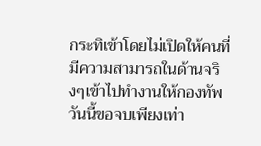กระทิเข้าโดยไม่เปิดให้คนที่มีความสามารถในด้านจริงๆเข้าไปทำงานให้กองทัพ
วันนี้ขอจบเพียงเท่า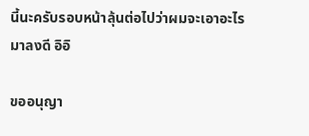นี้นะครับรอบหน้าลุ้นต่อไปว่าผมจะเอาอะไรมาลงดี อิอิ

ขออนุญา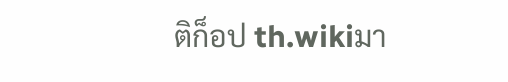ติก็อป th.wikiมา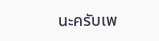นะครับเพ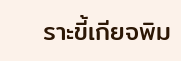ราะขี้เกียจพิม